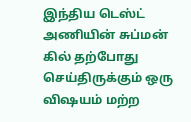இந்திய டெஸ்ட் அணியின் சுப்மன் கில் தற்போது செய்திருக்கும் ஒரு விஷயம் மற்ற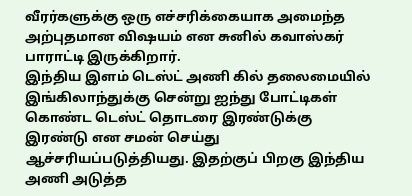வீரர்களுக்கு ஒரு எச்சரிக்கையாக அமைந்த அற்புதமான விஷயம் என சுனில் கவாஸ்கர் பாராட்டி இருக்கிறார்.
இந்திய இளம் டெஸ்ட் அணி கில் தலைமையில் இங்கிலாந்துக்கு சென்று ஐந்து போட்டிகள் கொண்ட டெஸ்ட் தொடரை இரண்டுக்கு இரண்டு என சமன் செய்து ஆச்சரியப்படுத்தியது. இதற்குப் பிறகு இந்திய அணி அடுத்த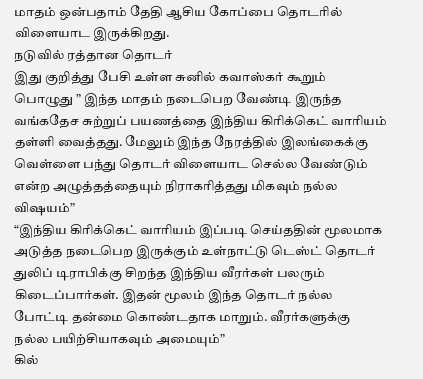மாதம் ஒன்பதாம் தேதி ஆசிய கோப்பை தொடரில் விளையாட இருக்கிறது.
நடுவில் ரத்தான தொடர்
இது குறித்து பேசி உள்ள சுனில் கவாஸ்கர் கூறும் பொழுது ” இந்த மாதம் நடைபெற வேண்டி இருந்த வங்கதேச சுற்றுப் பயணத்தை இந்திய கிரிக்கெட் வாரியம் தள்ளி வைத்தது. மேலும் இந்த நேரத்தில் இலங்கைக்கு வெள்ளை பந்து தொடர் விளையாட செல்ல வேண்டும் என்ற அழுத்தத்தையும் நிராகரித்தது மிகவும் நல்ல விஷயம்”
“இந்திய கிரிக்கெட் வாரியம் இப்படி செய்ததின் மூலமாக அடுத்த நடைபெற இருக்கும் உள்நாட்டு டெஸ்ட் தொடர் துலிப் டிராபிக்கு சிறந்த இந்திய வீரர்கள் பலரும் கிடைப்பார்கள். இதன் மூலம் இந்த தொடர் நல்ல போட்டி தன்மை கொண்டதாக மாறும். வீரர்களுக்கு நல்ல பயிற்சியாகவும் அமையும்”
கில்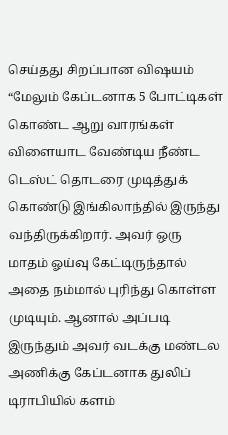செய்தது சிறப்பான விஷயம்
“மேலும் கேப்டனாக 5 போட்டிகள் கொண்ட ஆறு வாரங்கள் விளையாட வேண்டிய நீண்ட டெஸ்ட் தொடரை முடித்துக் கொண்டு இங்கிலாந்தில் இருந்து வந்திருக்கிறார். அவர் ஒரு மாதம் ஓய்வு கேட்டிருந்தால் அதை நம்மால் புரிந்து கொள்ள முடியும். ஆனால் அப்படி இருந்தும் அவர் வடக்கு மண்டல அணிக்கு கேப்டனாக துலிப் டிராபியில் களம்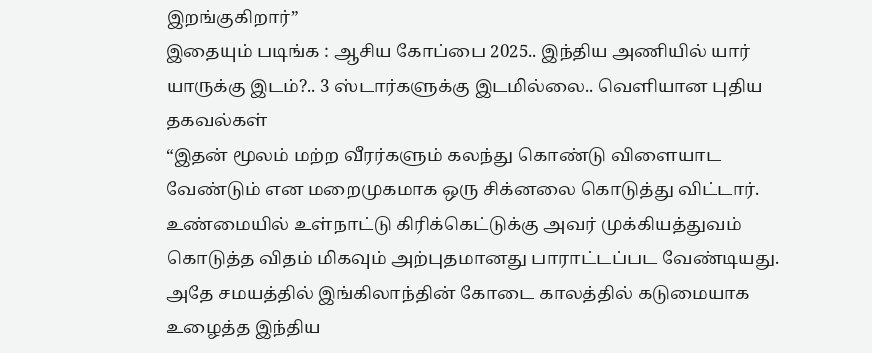இறங்குகிறார்”
இதையும் படிங்க : ஆசிய கோப்பை 2025.. இந்திய அணியில் யார் யாருக்கு இடம்?.. 3 ஸ்டார்களுக்கு இடமில்லை.. வெளியான புதிய தகவல்கள்
“இதன் மூலம் மற்ற வீரர்களும் கலந்து கொண்டு விளையாட வேண்டும் என மறைமுகமாக ஒரு சிக்னலை கொடுத்து விட்டார். உண்மையில் உள்நாட்டு கிரிக்கெட்டுக்கு அவர் முக்கியத்துவம் கொடுத்த விதம் மிகவும் அற்புதமானது பாராட்டப்பட வேண்டியது. அதே சமயத்தில் இங்கிலாந்தின் கோடை காலத்தில் கடுமையாக உழைத்த இந்திய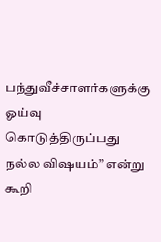பந்துவீச்சாளர்களுக்கு ஓய்வு கொடுத்திருப்பது நல்ல விஷயம்” என்று கூறி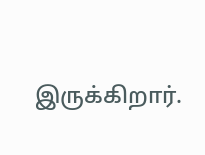இருக்கிறார்.